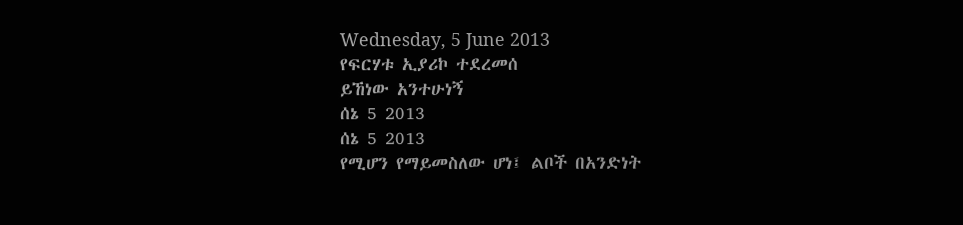Wednesday, 5 June 2013
የፍርሃቱ ኢያሪኮ ተደረመሰ
ይኸነው አንተሁነኝ
ሰኔ 5 2013
ሰኔ 5 2013
የሚሆን የማይመስለው ሆነ፤ ልቦች በአንድነት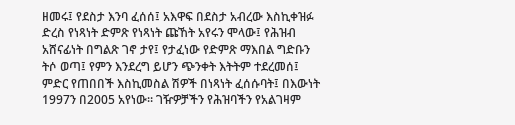ዘመሩ፤ የደስታ እንባ ፈሰሰ፤ አእዋፍ በደስታ አብረው እስኪቀዝፉ ድረስ የነጻነት ድምጽ የነጻነት ጩኸት አየሩን ሞላው፤ የሕዝብ አሸናፊነት በግልጽ ገኖ ታየ፤ የታፈነው የድምጽ ማእበል ግድቡን ትሶ ወጣ፤ የምን እንደረግ ይሆን ጭንቀት እትትም ተደረመሰ፤ ምድር የጠበበች እስኪመስል ሽዎች በነጻነት ፈሰሱባት፤ በእውነት 1997ን በ2005 አየነው። ገዥዎቻችን የሕዝባችን የአልገዛም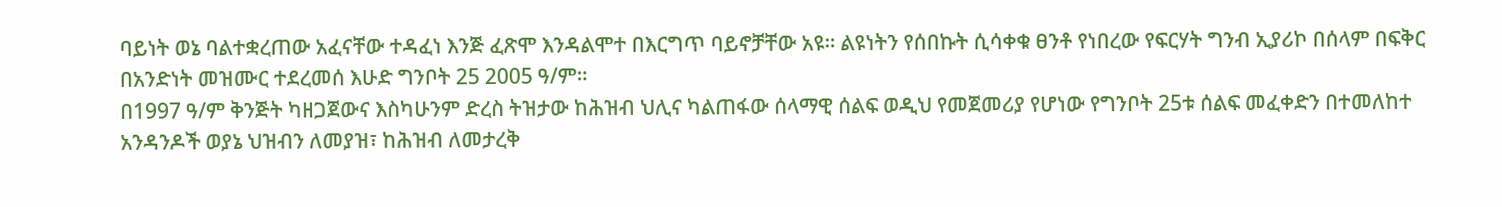ባይነት ወኔ ባልተቋረጠው አፈናቸው ተዳፈነ እንጅ ፈጽሞ እንዳልሞተ በእርግጥ ባይኖቻቸው አዩ። ልዩነትን የሰበኩት ሲሳቀቁ ፀንቶ የነበረው የፍርሃት ግንብ ኢያሪኮ በሰላም በፍቅር በአንድነት መዝሙር ተደረመሰ እሁድ ግንቦት 25 2005 ዓ/ም።
በ1997 ዓ/ም ቅንጅት ካዘጋጀውና እስካሁንም ድረስ ትዝታው ከሕዝብ ህሊና ካልጠፋው ሰላማዊ ሰልፍ ወዲህ የመጀመሪያ የሆነው የግንቦት 25ቱ ሰልፍ መፈቀድን በተመለከተ አንዳንዶች ወያኔ ህዝብን ለመያዝ፣ ከሕዝብ ለመታረቅ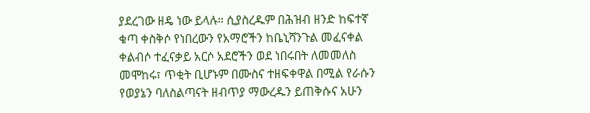ያደረገው ዘዴ ነው ይላሉ። ሲያስረዱም በሕዝብ ዘንድ ከፍተኛ ቁጣ ቀስቅሶ የነበረውን የአማሮችን ከቤኒሻንጉል መፈናቀል ቀልብሶ ተፈናቃይ አርሶ አደሮችን ወደ ነበሩበት ለመመለስ መሞከሩ፣ ጥቂት ቢሆኑም በሙስና ተዘፍቀዋል በሚል የራሱን የወያኔን ባለስልጣናት ዘብጥያ ማውረዱን ይጠቅሱና አሁን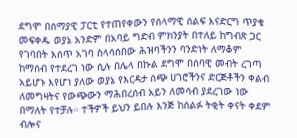ደግሞ በሰማያዊ ፓርቲ የተጠየቀውን የሰላማዊ ሰልፍ እናድርግ ጥያቄ መፍቀዱ ወያኔ አንድም በአባይ ግድብ ምክንያት በተለይ ከግብጽ ጋር የገባበት እሰጥ አገባ ስላሳሰበው ሕዝባችንን ባንድነት ለማቆም ከማሰብ የተደረገ ነው ሲሉ በሌላ በኩል ደግሞ በሰባዊ መብት ረገጣ አይሆኑ እየሆነ ያለው ወያኔ የእርዳታ ሰጭ ሀገሮችንና ድርጅቶችን ቀልብ ለመግዛትና የውጭውን ማሕበረሰብ አይን ለመሳብ ያደረገው ነው በማለት የተቻሉ። ተችዎች ይህን ይበሉ እንጅ ከሰልፉ ትቂት ቀናት ቀደም ብሎና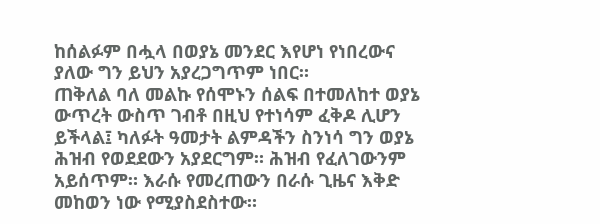ከሰልፉም በሗላ በወያኔ መንደር እየሆነ የነበረውና ያለው ግን ይህን አያረጋግጥም ነበር።
ጠቅለል ባለ መልኩ የሰሞኑን ሰልፍ በተመለከተ ወያኔ ውጥረት ውስጥ ገብቶ በዚህ የተነሳም ፈቅዶ ሊሆን ይችላል፤ ካለፉት ዓመታት ልምዳችን ስንነሳ ግን ወያኔ ሕዝብ የወደደውን አያደርግም። ሕዝብ የፈለገውንም አይሰጥም። እራሱ የመረጠውን በራሱ ጊዜና እቅድ መከወን ነው የሚያስደስተው።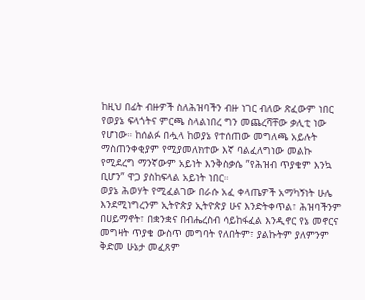ከዚህ በፊት ብዙዎች ስለሕዝባችን ብዙ ነገር ብለው ጽፈውም ነበር የወያኔ ፍላጎትና ምርጫ ስላልነበረ ግን መጨረሻቸው ቃሊቲ ነው የሆነው። ከሰልፉ በሗላ ከወያኔ የተሰጠው መግለጫ አይሉት ማስጠንቀቂያም የሚያመለክተው እኛ ባልፈለግነው መልኩ የሚደረግ ማንኛውም አይነት እንቅስቃሴ ”የሕዝብ ጥያቄም እንኳ ቢሆን” ዋጋ ያስከፍላል አይነት ነበር።
ወያኔ ሕወሃት የሚፈልገው በራሱ አፈ ቀላጤዎች አማካኝነት ሁሌ እንደሚነግረንም ኢትዮጵያ ኢትዮጵያ ሁና እንድትቀጥል፣ ሕዝባችንም በሀይማኖት፣ በቋንቋና በብሔረስብ ሳይከፋፈል እንዲኖር የኔ መኖርና መግዛት ጥያቄ ውስጥ መግባት የለበትም፣ ያልኩትም ያለምንም ቅድመ ሁኔታ መፈጸም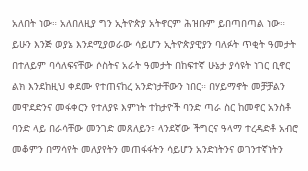አለበት ነው። አለበለዚያ ግን ኢትዮጵያ አትኖርም ሕዝቡም ይበጣበጣል ነው።
ይሁን እንጅ ወያኔ እንደሚያወራው ሳይሆን ኢትዮጵያዊያን ባለፉት ጥቂት ዓመታት በተለይም ባሳለፍናቸው ሶስትና አራት ዓመታት በከፍተኛ ሁኔታ ያሳዩት ነገር ቢኖር ልክ እንደከዚህ ቀደሙ የተጠናከረ አንድነታቸውን ነበር። በሃይማኖት መቻቻልን መዋደድንና መፋቀርን የተለያዩ እምነት ተከታዮች ባንድ ጣራ ስር ከመኖር አንስቶ ባንድ ላይ በራሳቸው መንገድ መጸለይን፣ ላንደኛው ችግርና ዓላማ ተረዳድቶ አብሮ መቆምን በማሳየት መለያየትን መጠፋፋትን ሳይሆን አንድነትንና ወገንተኛነትን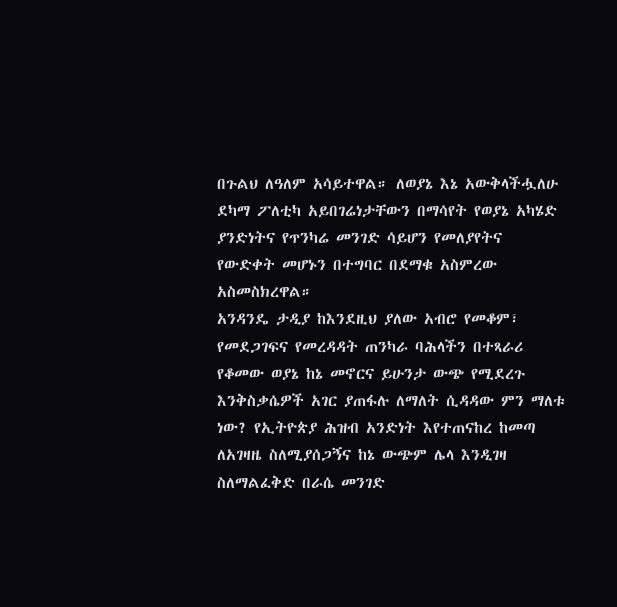በጉልህ ለዓለም አሳይተዋል። ለወያኔ እኔ አውቅላችሗለሁ ደካማ ፖለቲካ አይበገሬነታቸውን በማሳየት የወያኔ አካሄድ ያንድነትና የጥንካሬ መንገድ ሳይሆን የመለያየትና የውድቀት መሆኑን በተግባር በደማቁ አስምረው አስመስክረዋል።
አንዳንዴ ታዲያ ከእንደዚህ ያለው አብሮ የመቆም፣ የመደጋገፍና የመረዳዳት ጠንካራ ባሕላችን በተጻራሪ የቆመው ወያኔ ከኔ መኖርና ይሁንታ ውጭ የሚደረጉ እንቅስቃሴዎች አገር ያጠፋሉ ለማለት ሲዳዳው ምን ማለቱ ነው? የኢትዮጵያ ሕዝብ አንድነት እየተጠናከረ ከመጣ ለአገዛዜ ስለሚያሰጋኝና ከኔ ውጭም ሌላ እንዲገዛ ስለማልፈቅድ በራሴ መንገድ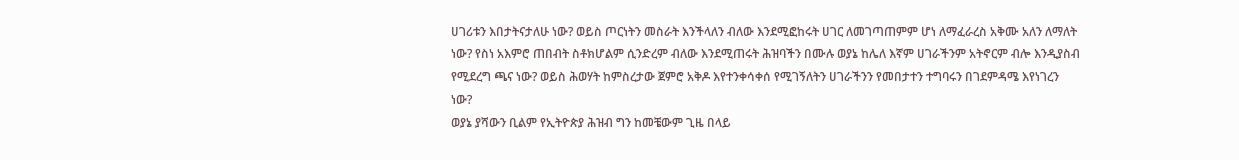ሀገሪቱን እበታትናታለሁ ነው? ወይስ ጦርነትን መስራት እንችላለን ብለው እንደሚፎከሩት ሀገር ለመገጣጠምም ሆነ ለማፈራረስ አቅሙ አለን ለማለት ነው? የስነ አእምሮ ጠበብት ስቶክሆልም ሲንድረም ብለው እንደሚጠሩት ሕዝባችን በሙሉ ወያኔ ከሌለ እኛም ሀገራችንም አትኖርም ብሎ እንዲያስብ የሚደረግ ጫና ነው? ወይስ ሕወሃት ከምስረታው ጀምሮ አቅዶ እየተንቀሳቀሰ የሚገኝለትን ሀገራችንን የመበታተን ተግባሩን በገደምዳሜ እየነገረን ነው?
ወያኔ ያሻውን ቢልም የኢትዮጵያ ሕዝብ ግን ከመቼውም ጊዜ በላይ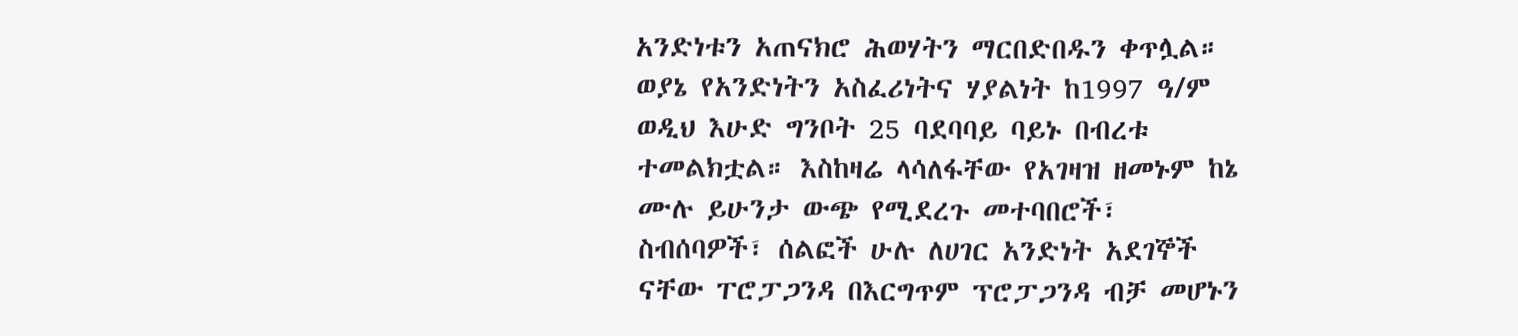አንድነቱን አጠናክሮ ሕወሃትን ማርበድበዱን ቀጥሏል። ወያኔ የአንድነትን አስፈሪነትና ሃያልነት ከ1997 ዓ/ም ወዲህ እሁድ ግንቦት 25 ባደባባይ ባይኑ በብረቱ ተመልክቷል። እስከዛሬ ላሳለፋቸው የአገዛዝ ዘመኑም ከኔ ሙሉ ይሁንታ ውጭ የሚደረጉ መተባበሮች፣ ስብሰባዎች፣ ሰልፎች ሁሉ ለሀገር አንድነት አደገኞች ናቸው ፐሮፓጋንዳ በእርግጥም ፕሮፓጋንዳ ብቻ መሆኑን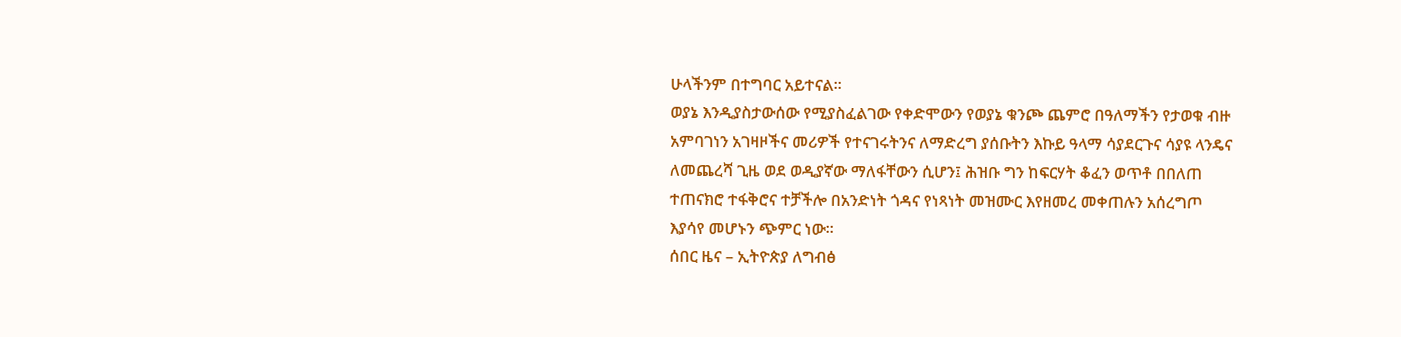ሁላችንም በተግባር አይተናል።
ወያኔ እንዲያስታውሰው የሚያስፈልገው የቀድሞውን የወያኔ ቁንጮ ጨምሮ በዓለማችን የታወቁ ብዙ አምባገነን አገዛዞችና መሪዎች የተናገሩትንና ለማድረግ ያሰቡትን እኩይ ዓላማ ሳያደርጉና ሳያዩ ላንዴና ለመጨረሻ ጊዜ ወደ ወዲያኛው ማለፋቸውን ሲሆን፤ ሕዝቡ ግን ከፍርሃት ቆፈን ወጥቶ በበለጠ ተጠናክሮ ተፋቅሮና ተቻችሎ በአንድነት ጎዳና የነጻነት መዝሙር እየዘመረ መቀጠሉን አሰረግጦ እያሳየ መሆኑን ጭምር ነው።
ሰበር ዜና – ኢትዮጵያ ለግብፅ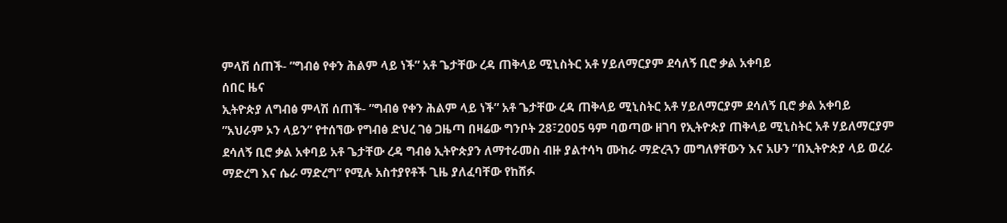ምላሽ ሰጠች- ”ግብፅ የቀን ሕልም ላይ ነች” አቶ ጌታቸው ረዳ ጠቅላይ ሚኒስትር አቶ ሃይለማርያም ደሳለኝ ቢሮ ቃል አቀባይ
ሰበር ዜና
ኢትዮጵያ ለግብፅ ምላሽ ሰጠች- ”ግብፅ የቀን ሕልም ላይ ነች” አቶ ጌታቸው ረዳ ጠቅላይ ሚኒስትር አቶ ሃይለማርያም ደሳለኝ ቢሮ ቃል አቀባይ
”አህራም ኦን ላይን” የተሰኘው የግብፅ ድህረ ገፅ ጋዜጣ በዛሬው ግንቦት 28፣2005 ዓም ባወጣው ዘገባ የኢትዮጵያ ጠቅላይ ሚኒስትር አቶ ሃይለማርያም ደሳለኝ ቢሮ ቃል አቀባይ አቶ ጌታቸው ረዳ ግብፅ ኢትዮጵያን ለማተራመስ ብዙ ያልተሳካ ሙከራ ማድረጓን መግለፃቸውን እና አሁን ”በኢትዮጵያ ላይ ወረራ ማድረግ እና ሴራ ማድረግ” የሚሉ አስተያየቶች ጊዜ ያለፈባቸው የከሸፉ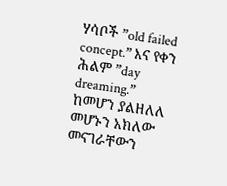ሃሳቦች ”old failed concept.” እና የቀን ሕልም ”day dreaming.” ከመሆን ያልዘለለ መሆኑን አክለው መናገራቸውን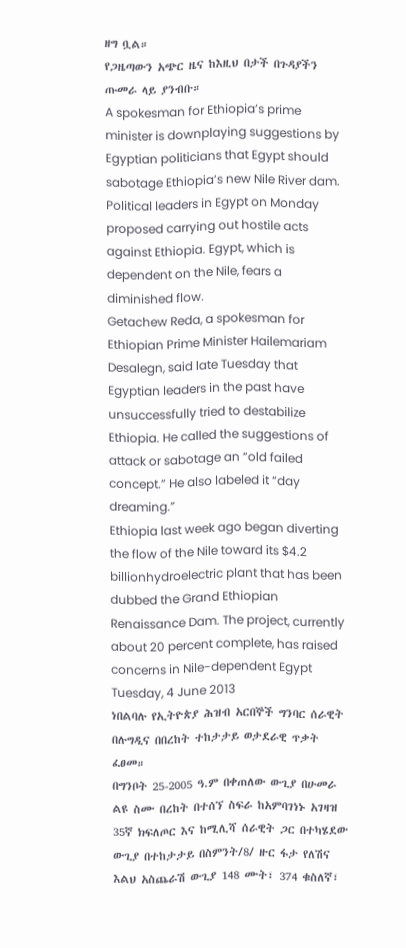ዘግ ቧል።
የጋዜጣውን አጭር ዜና ከእዚህ በታች በጉዳያችን ጡመራ ላይ ያንብቡ።
A spokesman for Ethiopia’s prime minister is downplaying suggestions by Egyptian politicians that Egypt should sabotage Ethiopia’s new Nile River dam.
Political leaders in Egypt on Monday proposed carrying out hostile acts against Ethiopia. Egypt, which is dependent on the Nile, fears a diminished flow.
Getachew Reda, a spokesman for Ethiopian Prime Minister Hailemariam Desalegn, said late Tuesday that Egyptian leaders in the past have unsuccessfully tried to destabilize Ethiopia. He called the suggestions of attack or sabotage an “old failed concept.” He also labeled it “day dreaming.”
Ethiopia last week ago began diverting the flow of the Nile toward its $4.2 billionhydroelectric plant that has been dubbed the Grand Ethiopian Renaissance Dam. The project, currently about 20 percent complete, has raised concerns in Nile-dependent Egypt
Tuesday, 4 June 2013
ነበልባሉ የኢትዮጵያ ሕዝብ አርበኞች ግንባር ሰራዊት በሉግዲና በበረከት ተከታታይ ወታደራዊ ጥቃት ፈፀመ።
በግንቦት 25-2005 ዓ.ም በቀጠለው ውጊያ በሁመራ ልዩ ስሙ በረከት በተሰኘ ስፍራ ከአምባገነኑ አገዛዝ 35ኛ ክፍለጦር እና ከሚሊሻ ሰራዊት ጋር በተካሄደው ውጊያ በተከታታይ በስምንት/8/ ዙር ፋታ የለሽና እልህ አስጨራሽ ውጊያ 148 ሙት፣ 374 ቁስለኛ፣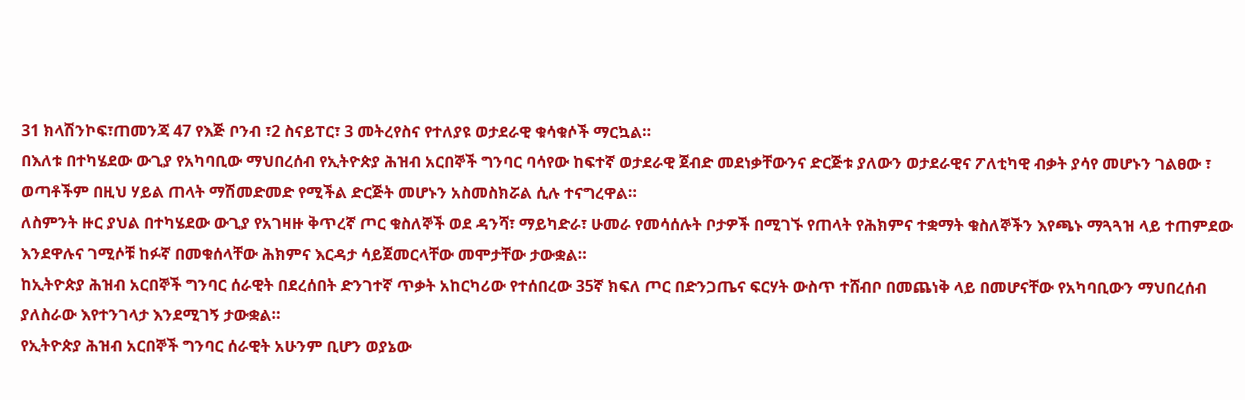31 ክላሽንኮፍ፣ጠመንጃ 47 የእጅ ቦንብ ፣2 ስናይፐር፣ 3 መትረየስና የተለያዩ ወታደራዊ ቁሳቁሶች ማርኳል።
በእለቱ በተካሄደው ውጊያ የአካባቢው ማህበረሰብ የኢትዮጵያ ሕዝብ አርበኞች ግንባር ባሳየው ከፍተኛ ወታደራዊ ጀብድ መደነቃቸውንና ድርጅቱ ያለውን ወታደራዊና ፖለቲካዊ ብቃት ያሳየ መሆኑን ገልፀው ፣ ወጣቶችም በዚህ ሃይል ጠላት ማሽመድመድ የሚችል ድርጅት መሆኑን አስመስክሯል ሲሉ ተናግረዋል።
ለስምንት ዙር ያህል በተካሄደው ውጊያ የአገዛዙ ቅጥረኛ ጦር ቁስለኞች ወደ ዳንሻ፣ ማይካድራ፣ ሁመራ የመሳሰሉት ቦታዎች በሚገኙ የጠላት የሕክምና ተቋማት ቁስለኞችን እየጫኑ ማጓጓዝ ላይ ተጠምደው እንደዋሉና ገሚሶቹ ከፉኛ በመቁሰላቸው ሕክምና እርዳታ ሳይጀመርላቸው መሞታቸው ታውቋል።
ከኢትዮጵያ ሕዝብ አርበኞች ግንባር ሰራዊት በደረሰበት ድንገተኛ ጥቃት አከርካሪው የተሰበረው 35ኛ ክፍለ ጦር በድንጋጤና ፍርሃት ውስጥ ተሸብቦ በመጨነቅ ላይ በመሆናቸው የአካባቢውን ማህበረሰብ ያለስራው እየተንገላታ እንደሚገኝ ታውቋል።
የኢትዮጵያ ሕዝብ አርበኞች ግንባር ሰራዊት አሁንም ቢሆን ወያኔው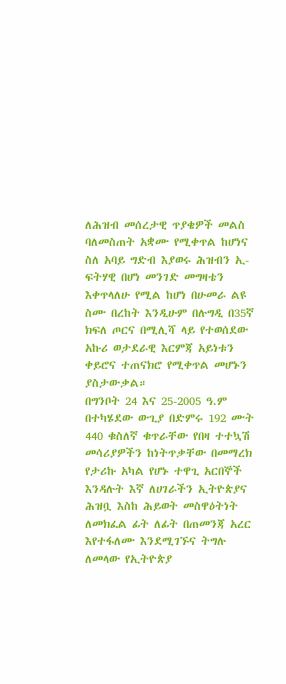ለሕዝብ መሰረታዊ ጥያቄዎች መልስ ባለመስጠት አቋሙ የሚቀጥል ከሆነና ስለ አባይ ግድብ እያወሩ ሕዝብን ኢ-ፍትሃዊ በሆነ መንገድ መግዛቴን እቀጥላለሁ የሚል ከሆነ በሁመራ ልዩ ስሙ በረከት እንዲሁም በሉግዲ በ35ኛ ክፍለ ጦርና በሚሊሻ ላይ የተወሰደው አኩሪ ወታደራዊ እርምጃ አይነቱን ቀይሮና ተጠናክሮ የሚቀጥል መሆኑን ያስታውቃል።
በግንቦት 24 እና 25-2005 ዓ.ም በተካሄደው ውጊያ በድምሩ 192 ሙት 440 ቁስለኛ ቁጥራቸው የበዛ ተተኳሽ መሳሪያዎችን ከነትጥቃቸው በመማረክ የታሪኩ አካል የሆኑ ተዋጊ አርበኞች እንዳሉት እኛ ለሀገራችን ኢትዮጵያና ሕዝቧ እስከ ሕይወት መስዋዕትነት ለመክፈል ፊት ለፊት በጠመንጃ አረር እየተፋለሙ እንደሚገኙና ትግሉ ለመላው የኢትዮጵያ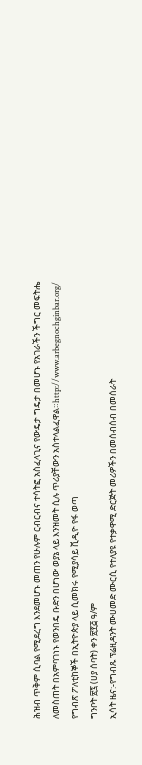ሕዝብ ጥቅም ሲባል የሚደረግ እንደመሆኑ መጠን የሁሉም ርብርብና ተሳትፎ አስፈላጊና የውዴታ ግዴታ በመሆኑ የአገራችን ችግር መፍትሔ ለመስጠት በአምባገነኑ የወንበዴ ቡድን በሆነው ወያኔ ላይ እንዝመት ሲሉ ጥሪያቸውን አስተላልፈዋል።http://www.arbegnochginbar.org/
የግብጽ ፖለቲከኞች በኢትዮጵያ ላይ ሲመክሩ የሚያሳይ ቪዲዮ የፋ ወጣ
ግንቦት ፳፯ (ሀያ ሰባት) ቀን ፳፻፭ ዓ/ም
ኢሳት ዜና:-የግብጹ ፕሬዚዳንት ሙሀመድ ሙርሲ የተለያዩ የተቃዋሚ ድርጅት መሪዎችን በመሰብሰብ በመሰራት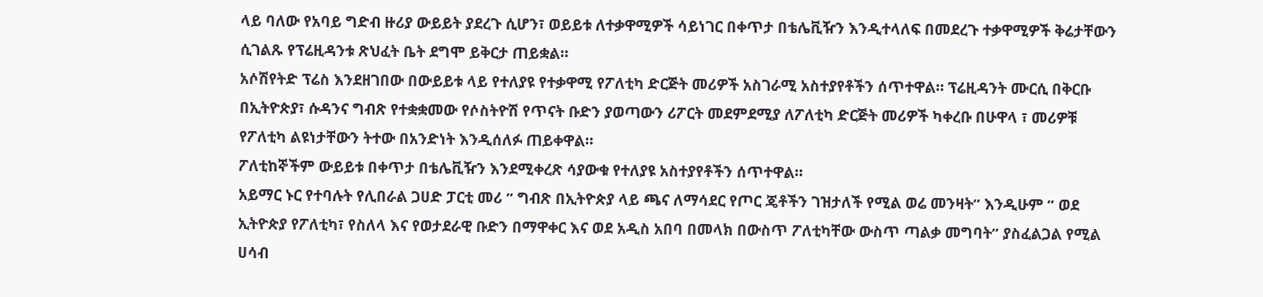ላይ ባለው የአባይ ግድብ ዙሪያ ውይይት ያደረጉ ሲሆን፣ ወይይቱ ለተቃዋሚዎች ሳይነገር በቀጥታ በቴሌቪዥን እንዲተላለፍ በመደረጉ ተቃዋሚዎች ቅሬታቸውን ሲገልጹ የፕሬዚዳንቱ ጽህፈት ቤት ደግሞ ይቅርታ ጠይቋል።
አሶሽየትድ ፕሬስ እንደዘገበው በውይይቱ ላይ የተለያዩ የተቃዋሚ የፖለቲካ ድርጅት መሪዎች አስገራሚ አስተያየቶችን ሰጥተዋል። ፕሬዚዳንት ሙርሲ በቅርቡ በኢትዮጵያ፣ ሱዳንና ግብጽ የተቋቋመው የሶስትዮሽ የጥናት ቡድን ያወጣውን ሪፖርት መደምደሚያ ለፖለቲካ ድርጅት መሪዎች ካቀረቡ በሁዋላ ፣ መሪዎቹ የፖለቲካ ልዩነታቸውን ትተው በአንድነት እንዲሰለፉ ጠይቀዋል።
ፖለቲከኞችም ውይይቱ በቀጥታ በቴሌቪዥን እንደሚቀረጽ ሳያውቁ የተለያዩ አስተያየቶችን ሰጥተዋል።
አይማር ኑር የተባሉት የሊበራል ጋሀድ ፓርቲ መሪ ” ግብጽ በኢትዮጵያ ላይ ጫና ለማሳደር የጦር ጄቶችን ገዝታለች የሚል ወሬ መንዛት” እንዲሁም ” ወደ ኢትዮጵያ የፖለቲካ፣ የስለላ እና የወታደራዊ ቡድን በማዋቀር እና ወደ አዲስ አበባ በመላክ በውስጥ ፖለቲካቸው ውስጥ ጣልቃ መግባት” ያስፈልጋል የሚል ሀሳብ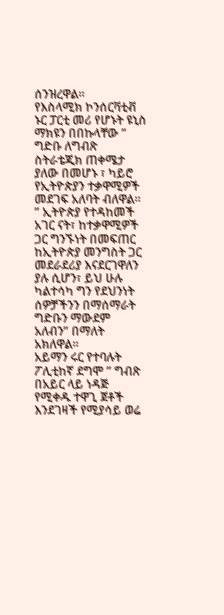ሰንዝረዋል።
የእስላሚክ ኮንሰርቫቲቭ ኑር ፓርቲ መሪ የሆኑት ዩኒስ ማክዩን በበኩላቸው ” ግድቡ ለግብጽ ስትራቴጂክ ጠቀሜታ ያለው በመሆኑ ፣ ካይሮ የኢትዮጵያን ተቃዋሚዎች መደገፍ አለባት ብለዋል። ” ኢትዮጵያ የተዳከመች አገር ናት፣ ከተቃዋሚዎች ጋር ግንኙነት በመፍጠር ከኢትዮጵያ መንግስት ጋር መደራደሪያ እናደርገዋለን ያሉ ሲሆን፣ ይህ ሁሉ ካልተሳካ ግን የደህንነት ሰዎቻችንን በማሰማራት ግድቡን ማውደም አለብን” በማለት አክለዋል።
አይማን ሩር የተባሉት ፖሊቲከኛ ደግሞ ” ግብጽ በአይር ላይ ነዳጅ የሚቀዱ ተዋጊ ጀቶች እንደገዛች የሚያሳይ ወሬ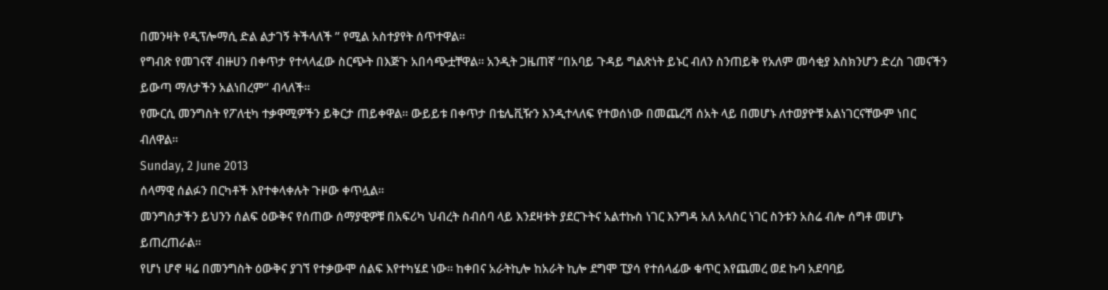በመንዛት የዲፕሎማሲ ድል ልታገኝ ትችላለች ” የሚል አስተያየት ሰጥተዋል።
የግብጽ የመገናኛ ብዙሀን በቀጥታ የተላላፈው ስርጭት በእጅጉ አበሳጭቷቸዋል። አንዲት ጋዜጠኛ “በአባይ ጉዳይ ግልጽነት ይኑር ብለን ስንጠይቅ የአለም መሳቂያ እስክንሆን ድረስ ገመናችን ይውጣ ማለታችን አልነበረም” ብላለች።
የሙርሲ መንግስት የፖለቲካ ተቃዋሚዎችን ይቅርታ ጠይቀዋል። ውይይቱ በቀጥታ በቴሌቪዥን እንዲተላለፍ የተወሰነው በመጨረሻ ሰአት ላይ በመሆኑ ለተወያዮቹ አልነገርናቸውም ነበር ብለዋል።
Sunday, 2 June 2013
ሰላማዊ ሰልፉን በርካቶች እየተቀላቀሉት ጉዞው ቀጥሏል፡፡
መንግስታችን ይህንን ሰልፍ ዕውቅና የሰጠው ሰማያዊዎቹ በአፍሪካ ህብረት ስብሰባ ላይ እንደዛቱት ያደርጉትና አልተኩስ ነገር እንግዳ አለ አላስር ነገር ስንቱን አስሬ ብሎ ሰግቶ መሆኑ ይጠረጠራል፡፡
የሆነ ሆኖ ዛሬ በመንግስት ዕውቅና ያገኘ የተቃውሞ ሰልፍ እየተካሄደ ነው፡፡ ከቀበና አራትኪሎ ከአራት ኪሎ ደግሞ ፒያሳ የተሰላፊው ቁጥር እየጨመረ ወደ ኩባ አደባባይ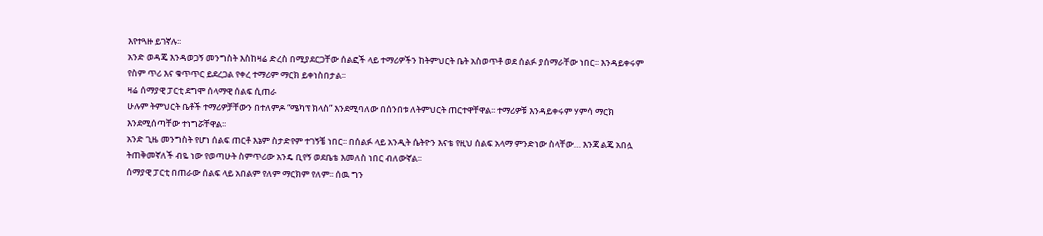እየተጓዙ ይገኛሉ፡፡
አንድ ወዳጄ እንዳወጋኝ መንግስት እስከዛሬ ድረስ በሚያደርጋቸው ሰልፎች ላይ ተማሪዎችን ከትምህርት ቤት አስወጥቶ ወደ ሰልፉ ያሰማራቸው ነበር፡፡ እንዳይቀሩም የስም ጥሪ እና ቁጥጥር ይደረጋል የቀረ ተማሪም ማርክ ይቀነስበታል፡፡
ዛሬ ሰማያዊ ፓርቲ ደግሞ ሰላማዊ ሰልፍ ሲጠራ
ሁሉም ትምህርት ቤቶች ተማሪዎቻቸውን በተለምዶ “ሜካፕ ክላስ” እንደሚባለው በሰንበቱ ለትምህርት ጠርተዋቸዋል፡፡ ተማሪዎቹ እንዳይቀሩም ሃምሳ ማርክ እንደሚሰጣቸው ተነግሯቸዋል፡፡
አንድ ጊዜ መንግስት የሆነ ሰልፍ ጠርቶ እኔም ስታድየም ተገኝቼ ነበር፡፡ በሰልፉ ላይ አንዲት ሴትዮን እናቴ የዚህ ሰልፍ አላማ ምንድነው ስላቸው… እንጃ ልጄ አበሏ ትጠቅመኛለች ብዬ ነው የወጣሁት ስምጥሪው አንዴ ቢየኝ ወደቤቴ እመለስ ነበር ብለውኛል፡፡
ሰማያዊ ፓርቲ በጠራው ሰልፍ ላይ አበልም የለም ማርክም የለም፡፡ ሰዉ ግን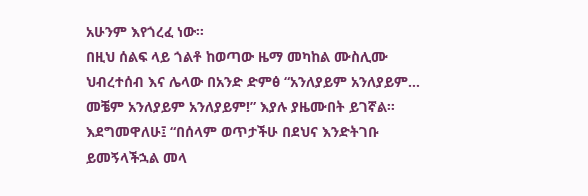አሁንም እየጎረፈ ነው፡፡
በዚህ ሰልፍ ላይ ጎልቶ ከወጣው ዜማ መካከል ሙስሊሙ ህብረተሰብ እና ሌላው በአንድ ድምፅ “አንለያይም አንለያይም… መቼም አንለያይም አንለያይም!” እያሉ ያዜሙበት ይገኛል፡፡
እደግመዋለሁ፤ “በሰላም ወጥታችሁ በደህና እንድትገቡ ይመኝላችኋል መላ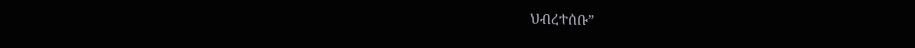ህብረተሰቡ”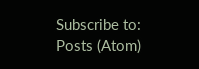Subscribe to:
Posts (Atom)